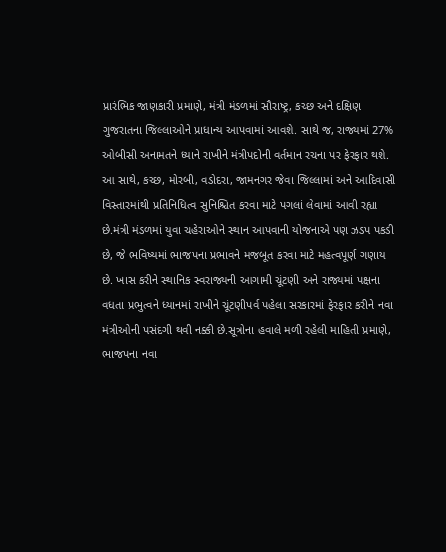પ્રારંભિક જાણકારી પ્રમાણે, મંત્રી મંડળમાં સૌરાષ્ટ્ર, કચ્છ અને દક્ષિણ ગુજરાતના જિલ્લાઓને પ્રાધાન્ય આપવામાં આવશે. સાથે જ, રાજ્યમાં 27% ઓબીસી અનામતને ધ્યાને રાખીને મંત્રીપદોની વર્તમાન રચના પર ફેરફાર થશે. આ સાથે, કચ્છ, મોરબી, વડોદરા, જામનગર જેવા જિલ્લામાં અને આદિવાસી વિસ્તારમાંથી પ્રતિનિધિત્વ સુનિશ્ચિત કરવા માટે પગલાં લેવામાં આવી રહ્યા છે.મંત્રી મંડળમાં યુવા ચહેરાઓને સ્થાન આપવાની યોજનાએ પણ ઝડપ પકડી છે, જે ભવિષ્યમાં ભાજપના પ્રભાવને મજબૂત કરવા માટે મહત્વપૂર્ણ ગણાય છે. ખાસ કરીને સ્થાનિક સ્વરાજ્યની આગામી ચૂંટણી અને રાજ્યમાં પક્ષના વધતા પ્રભુત્વને ધ્યાનમાં રાખીને ચૂંટણીપર્વ પહેલા સરકારમાં ફેરફાર કરીને નવા મંત્રીઓની પસંદગી થવી નક્કી છે.સૂત્રોના હવાલે મળી રહેલી માહિતી પ્રમાણે, ભાજપના નવા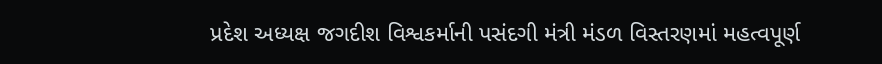પ્રદેશ અધ્યક્ષ જગદીશ વિશ્વકર્માની પસંદગી મંત્રી મંડળ વિસ્તરણમાં મહત્વપૂર્ણ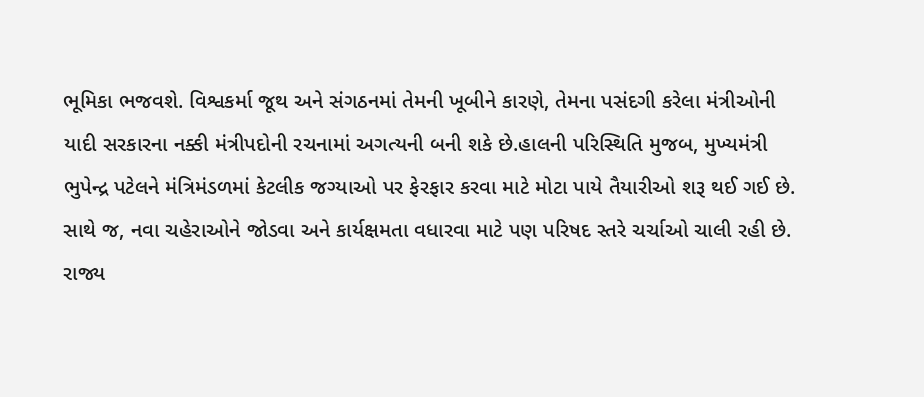ભૂમિકા ભજવશે. વિશ્વકર્મા જૂથ અને સંગઠનમાં તેમની ખૂબીને કારણે, તેમના પસંદગી કરેલા મંત્રીઓની યાદી સરકારના નક્કી મંત્રીપદોની રચનામાં અગત્યની બની શકે છે.હાલની પરિસ્થિતિ મુજબ, મુખ્યમંત્રી ભુપેન્દ્ર પટેલને મંત્રિમંડળમાં કેટલીક જગ્યાઓ પર ફેરફાર કરવા માટે મોટા પાયે તૈયારીઓ શરૂ થઈ ગઈ છે. સાથે જ, નવા ચહેરાઓને જોડવા અને કાર્યક્ષમતા વધારવા માટે પણ પરિષદ સ્તરે ચર્ચાઓ ચાલી રહી છે. રાજ્ય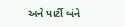અને પાર્ટી બંને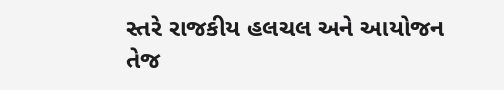સ્તરે રાજકીય હલચલ અને આયોજન તેજ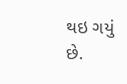થઇ ગયું છે.